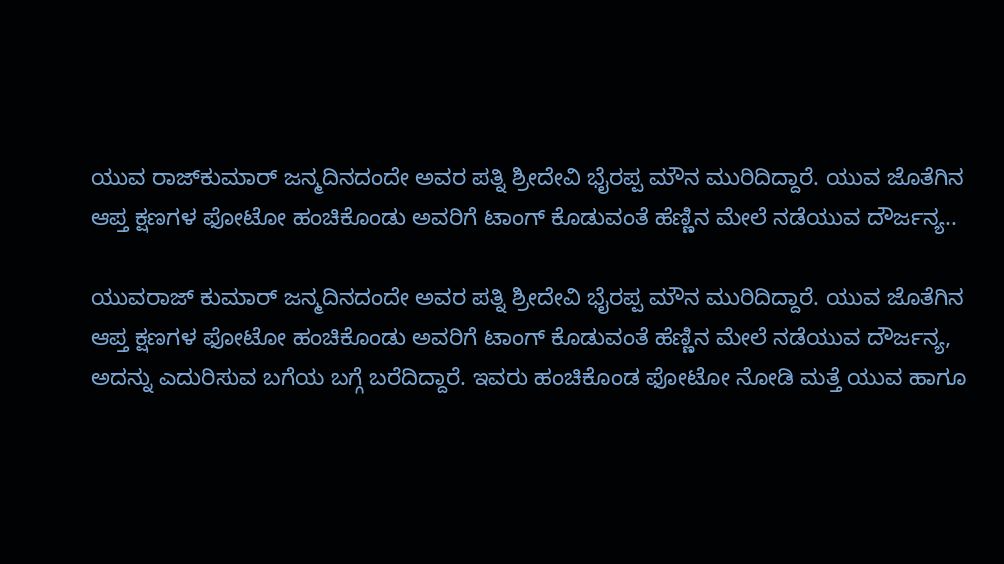ಯುವ ರಾಜ್‌ಕುಮಾರ್‌ ಜನ್ಮದಿನದಂದೇ ಅವರ ಪತ್ನಿ ಶ್ರೀದೇವಿ ಭೈರಪ್ಪ ಮೌನ ಮುರಿದಿದ್ದಾರೆ. ಯುವ ಜೊತೆಗಿನ ಆಪ್ತ ಕ್ಷಣಗಳ ಫೋಟೋ ಹಂಚಿಕೊಂಡು ಅವರಿಗೆ ಟಾಂಗ್‌ ಕೊಡುವಂತೆ ಹೆಣ್ಣಿನ ಮೇಲೆ ನಡೆಯುವ ದೌರ್ಜನ್ಯ..

ಯುವರಾಜ್‌ ಕುಮಾರ್‌ ಜನ್ಮದಿನದಂದೇ ಅವರ ಪತ್ನಿ ಶ್ರೀದೇವಿ ಭೈರಪ್ಪ ಮೌನ ಮುರಿದಿದ್ದಾರೆ. ಯುವ ಜೊತೆಗಿನ ಆಪ್ತ ಕ್ಷಣಗಳ ಫೋಟೋ ಹಂಚಿಕೊಂಡು ಅವರಿಗೆ ಟಾಂಗ್‌ ಕೊಡುವಂತೆ ಹೆಣ್ಣಿನ ಮೇಲೆ ನಡೆಯುವ ದೌರ್ಜನ್ಯ, ಅದನ್ನು ಎದುರಿಸುವ ಬಗೆಯ ಬಗ್ಗೆ ಬರೆದಿದ್ದಾರೆ. ಇವರು ಹಂಚಿಕೊಂಡ ಫೋಟೋ ನೋಡಿ ಮತ್ತೆ ಯುವ ಹಾಗೂ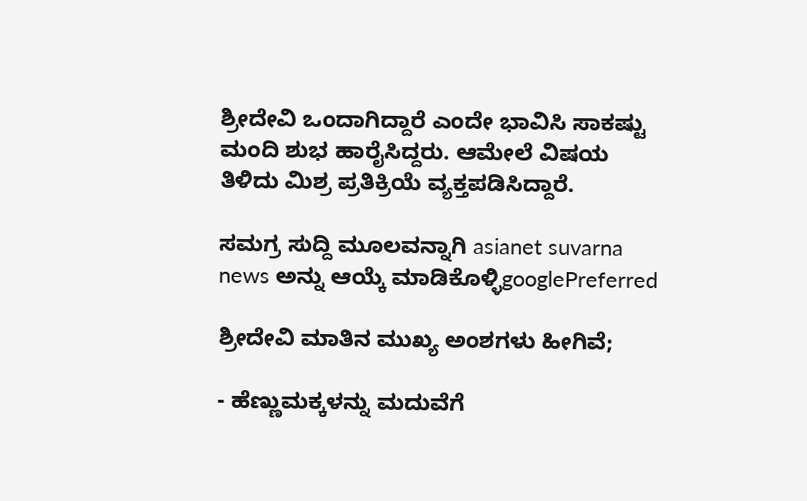ಶ್ರೀದೇವಿ ಒಂದಾಗಿದ್ದಾರೆ ಎಂದೇ ಭಾವಿಸಿ ಸಾಕಷ್ಟು ಮಂದಿ ಶುಭ ಹಾರೈಸಿದ್ದರು. ಆಮೇಲೆ ವಿಷಯ ತಿಳಿದು ಮಿಶ್ರ ಪ್ರತಿಕ್ರಿಯೆ ವ್ಯಕ್ತಪಡಿಸಿದ್ದಾರೆ.

ಸಮಗ್ರ ಸುದ್ದಿ ಮೂಲವನ್ನಾಗಿ asianet suvarna news ಅನ್ನು ಆಯ್ಕೆ ಮಾಡಿಕೊಳ್ಳಿgooglePreferred

ಶ್ರೀದೇವಿ ಮಾತಿನ ಮುಖ್ಯ ಅಂಶಗಳು ಹೀಗಿವೆ;

- ಹೆಣ್ಣುಮಕ್ಕಳನ್ನು ಮದುವೆಗೆ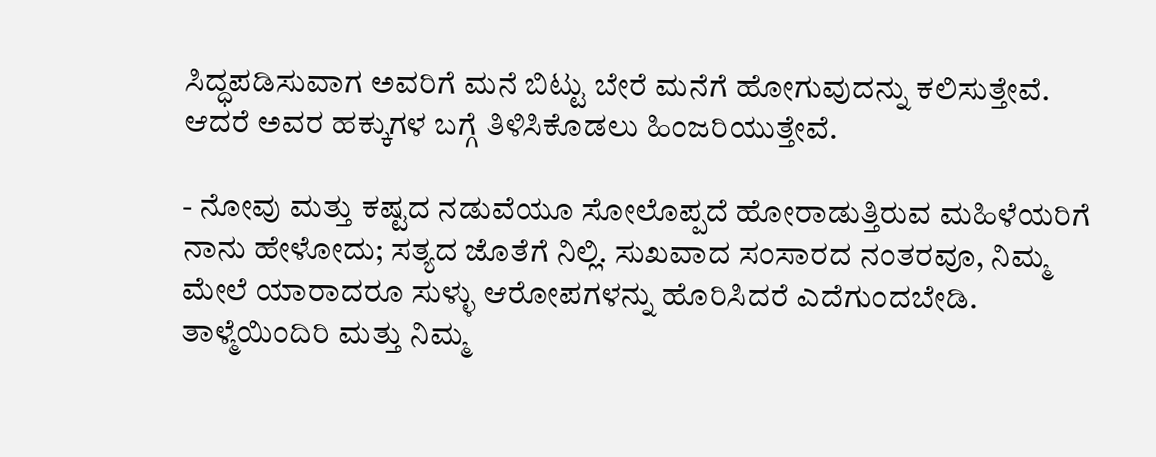ಸಿದ್ಧಪಡಿಸುವಾಗ ಅವರಿಗೆ ಮನೆ ಬಿಟ್ಟು ಬೇರೆ ಮನೆಗೆ ಹೋಗುವುದನ್ನು ಕಲಿಸುತ್ತೇವೆ. ಆದರೆ ಅವರ ಹಕ್ಕುಗಳ ಬಗ್ಗೆ ತಿಳಿಸಿಕೊಡಲು ಹಿಂಜರಿಯುತ್ತೇವೆ.

- ನೋವು ಮತ್ತು ಕಷ್ಟದ ನಡುವೆಯೂ ಸೋಲೊಪ್ಪದೆ ಹೋರಾಡುತ್ತಿರುವ ಮಹಿಳೆಯರಿಗೆ ನಾನು ಹೇಳೋದು; ಸತ್ಯದ ಜೊತೆಗೆ ನಿಲ್ಲಿ. ಸುಖವಾದ ಸಂಸಾರದ ನಂತರವೂ, ನಿಮ್ಮ ಮೇಲೆ ಯಾರಾದರೂ ಸುಳ್ಳು ಆರೋಪಗಳನ್ನು ಹೊರಿಸಿದರೆ ಎದೆಗುಂದಬೇಡಿ. ತಾಳ್ಮೆಯಿಂದಿರಿ ಮತ್ತು ನಿಮ್ಮ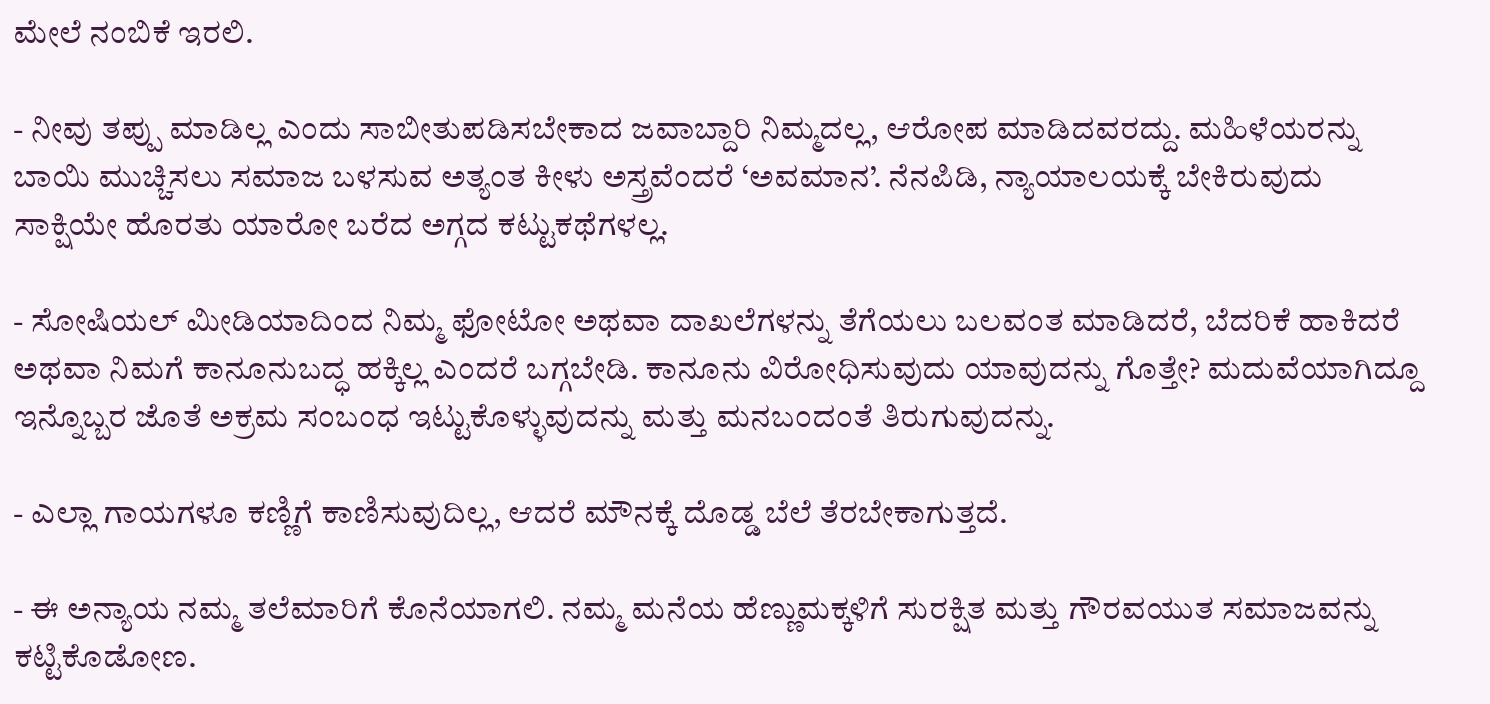ಮೇಲೆ ನಂಬಿಕೆ ಇರಲಿ.

- ನೀವು ತಪ್ಪು ಮಾಡಿಲ್ಲ ಎಂದು ಸಾಬೀತುಪಡಿಸಬೇಕಾದ ಜವಾಬ್ದಾರಿ ನಿಮ್ಮದಲ್ಲ, ಆರೋಪ ಮಾಡಿದವರದ್ದು. ಮಹಿಳೆಯರನ್ನು ಬಾಯಿ ಮುಚ್ಚಿಸಲು ಸಮಾಜ ಬಳಸುವ ಅತ್ಯಂತ ಕೀಳು ಅಸ್ತ್ರವೆಂದರೆ ‘ಅವಮಾನ’. ನೆನಪಿಡಿ, ನ್ಯಾಯಾಲಯಕ್ಕೆ ಬೇಕಿರುವುದು ಸಾಕ್ಷಿಯೇ ಹೊರತು ಯಾರೋ ಬರೆದ ಅಗ್ಗದ ಕಟ್ಟುಕಥೆಗಳಲ್ಲ.

- ಸೋಷಿಯಲ್ ಮೀಡಿಯಾದಿಂದ ನಿಮ್ಮ ಫೋಟೋ ಅಥವಾ ದಾಖಲೆಗಳನ್ನು ತೆಗೆಯಲು ಬಲವಂತ ಮಾಡಿದರೆ, ಬೆದರಿಕೆ ಹಾಕಿದರೆ ಅಥವಾ ನಿಮಗೆ ಕಾನೂನುಬದ್ಧ ಹಕ್ಕಿಲ್ಲ ಎಂದರೆ ಬಗ್ಗಬೇಡಿ. ಕಾನೂನು ವಿರೋಧಿಸುವುದು ಯಾವುದನ್ನು ಗೊತ್ತೇ? ಮದುವೆಯಾಗಿದ್ದೂ ಇನ್ನೊಬ್ಬರ ಜೊತೆ ಅಕ್ರಮ ಸಂಬಂಧ ಇಟ್ಟುಕೊಳ್ಳುವುದನ್ನು ಮತ್ತು ಮನಬಂದಂತೆ ತಿರುಗುವುದನ್ನು.

- ಎಲ್ಲಾ ಗಾಯಗಳೂ ಕಣ್ಣಿಗೆ ಕಾಣಿಸುವುದಿಲ್ಲ, ಆದರೆ ಮೌನಕ್ಕೆ ದೊಡ್ಡ ಬೆಲೆ ತೆರಬೇಕಾಗುತ್ತದೆ.

- ಈ ಅನ್ಯಾಯ ನಮ್ಮ ತಲೆಮಾರಿಗೆ ಕೊನೆಯಾಗಲಿ. ನಮ್ಮ ಮನೆಯ ಹೆಣ್ಣುಮಕ್ಕಳಿಗೆ ಸುರಕ್ಷಿತ ಮತ್ತು ಗೌರವಯುತ ಸಮಾಜವನ್ನು ಕಟ್ಟಿಕೊಡೋಣ.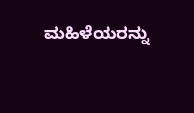ಮಹಿಳೆಯರನ್ನು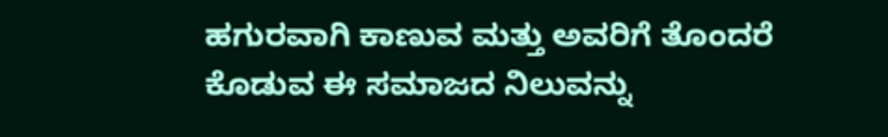ಹಗುರವಾಗಿ ಕಾಣುವ ಮತ್ತು ಅವರಿಗೆ ತೊಂದರೆ ಕೊಡುವ ಈ ಸಮಾಜದ ನಿಲುವನ್ನು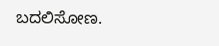ಬದಲಿಸೋಣ.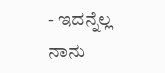- ಇದನ್ನೆಲ್ಲ ನಾನು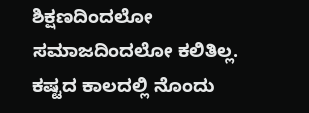ಶಿಕ್ಷಣದಿಂದಲೋ ಸಮಾಜದಿಂದಲೋ ಕಲಿತಿಲ್ಲ. ಕಷ್ಟದ ಕಾಲದಲ್ಲಿ ನೊಂದು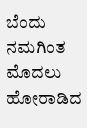ಬೆಂದು ನಮಗಿಂತ ಮೊದಲು ಹೋರಾಡಿದ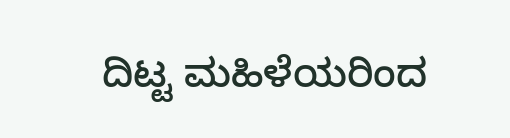ದಿಟ್ಟ ಮಹಿಳೆಯರಿಂದ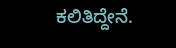ಕಲಿತಿದ್ದೇನೆ.